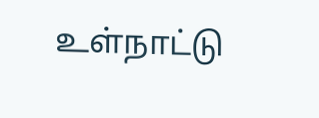உள்நாட்டு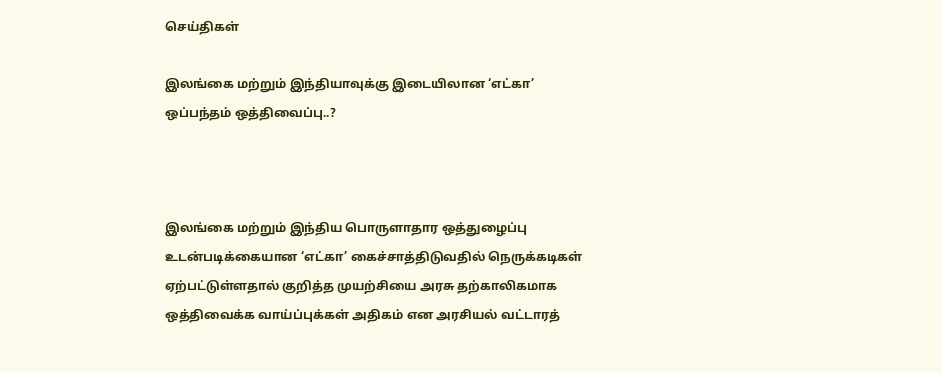செய்திகள்

இலங்கை மற்றும் இந்தியாவுக்கு இடையிலான ‘எட்கா’ ஒப்பந்தம் ஒத்திவைப்பு..?



இலங்கை மற்றும் இந்திய பொருளாதார ஒத்துழைப்பு உடன்படிக்கையான ‘எட்கா’ கைச்சாத்திடுவதில் நெருக்கடிகள் ஏற்பட்டுள்ளதால் குறித்த முயற்சியை அரசு தற்காலிகமாக ஒத்திவைக்க வாய்ப்புக்கள் அதிகம் என அரசியல் வட்டாரத்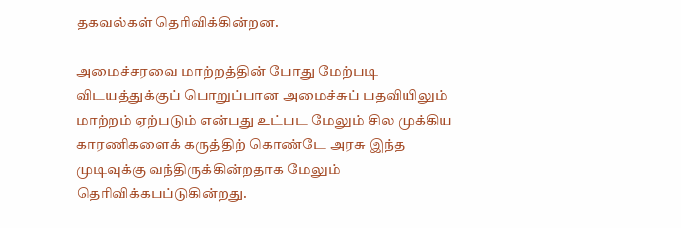தகவல்கள் தெரிவிக்கின்றன.

அமைச்சரவை மாற்றத்தின் போது மேற்படி விடயத்துக்குப் பொறுப்பான அமைச்சுப் பதவியிலும் மாற்றம் ஏற்படும் என்பது உட்பட மேலும் சில முக்கிய காரணிகளைக் கருத்திற் கொண்டே அரசு இந்த முடிவுக்கு வந்திருக்கின்றதாக மேலும் தெரிவிக்கபப்டுகின்றது.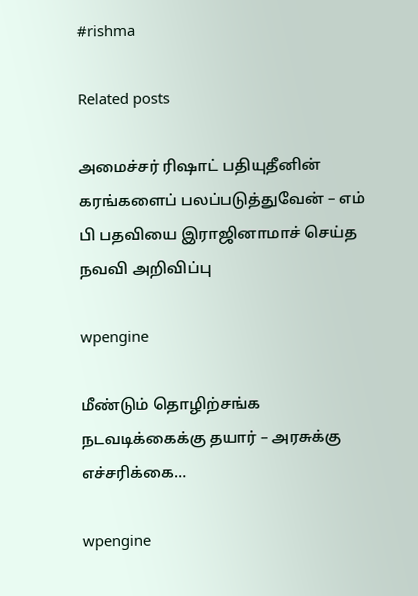#rishma

Related posts

அமைச்சர் ரிஷாட் பதியுதீனின் கரங்களைப் பலப்படுத்துவேன் – எம் பி பதவியை இராஜினாமாச் செய்த நவவி அறிவிப்பு

wpengine

மீண்டும் தொழிற்சங்க நடவடிக்கைக்கு தயார் – அரசுக்கு எச்சரிக்கை…

wpengine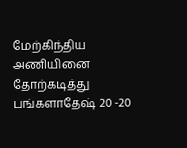மேற்கிந்திய அணியினை தோற்கடித்து பங்களாதேஷ் 20 -20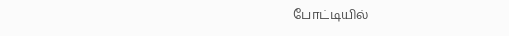போட்டியில்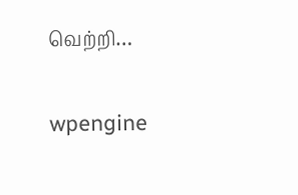வெற்றி…

wpengine